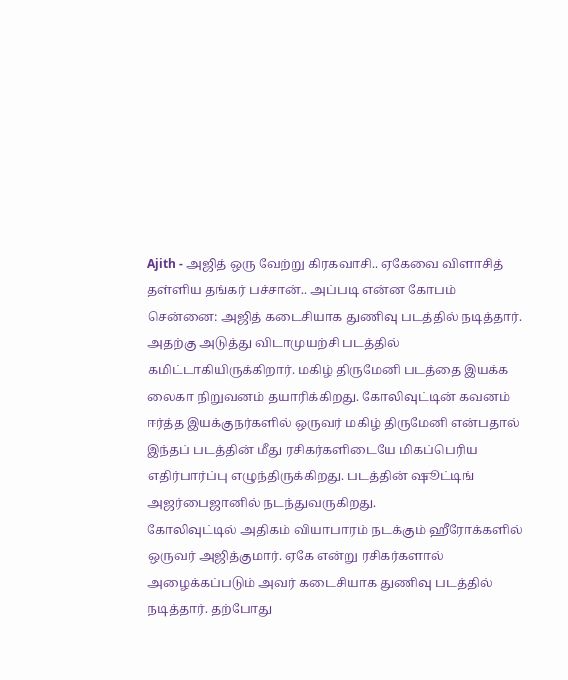Ajith - அஜித் ஒரு வேற்று கிரகவாசி.. ஏகேவை விளாசித் தள்ளிய தங்கர் பச்சான்.. அப்படி என்ன கோபம்
சென்னை: அஜித் கடைசியாக துணிவு படத்தில் நடித்தார். அதற்கு அடுத்து விடாமுயற்சி படத்தில் கமிட்டாகியிருக்கிறார். மகிழ் திருமேனி படத்தை இயக்க லைகா நிறுவனம் தயாரிக்கிறது. கோலிவுட்டின் கவனம் ஈர்த்த இயக்குநர்களில் ஒருவர் மகிழ் திருமேனி என்பதால் இந்தப் படத்தின் மீது ரசிகர்களிடையே மிகப்பெரிய எதிர்பார்ப்பு எழுந்திருக்கிறது. படத்தின் ஷூட்டிங் அஜர்பைஜானில் நடந்துவருகிறது.
கோலிவுட்டில் அதிகம் வியாபாரம் நடக்கும் ஹீரோக்களில் ஒருவர் அஜித்குமார். ஏகே என்று ரசிகர்களால் அழைக்கப்படும் அவர் கடைசியாக துணிவு படத்தில் நடித்தார். தற்போது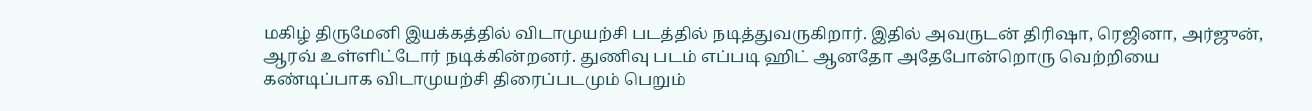மகிழ் திருமேனி இயக்கத்தில் விடாமுயற்சி படத்தில் நடித்துவருகிறார். இதில் அவருடன் திரிஷா, ரெஜினா, அர்ஜுன், ஆரவ் உள்ளிட்டோர் நடிக்கின்றனர். துணிவு படம் எப்படி ஹிட் ஆனதோ அதேபோன்றொரு வெற்றியை கண்டிப்பாக விடாமுயற்சி திரைப்படமும் பெறும்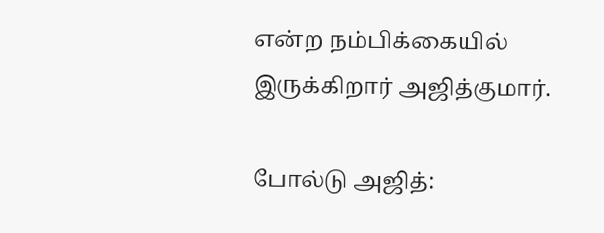என்ற நம்பிக்கையில் இருக்கிறார் அஜித்குமார்.

போல்டு அஜித்: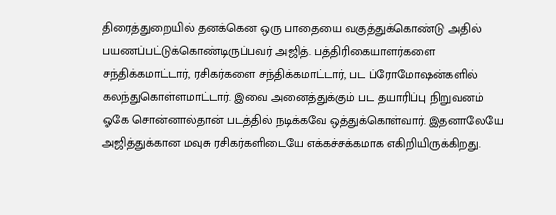திரைத்துறையில் தனக்கென ஒரு பாதையை வகுத்துக்கொண்டு அதில் பயணப்பட்டுக்கொண்டிருப்பவர் அஜித். பத்திரிகையாளர்களை சந்திக்கமாட்டார், ரசிகர்களை சந்திக்கமாட்டார், பட ப்ரோமோஷன்களில் கலந்துகொள்ளமாட்டார். இவை அனைத்துக்கும் பட தயாரிப்பு நிறுவனம் ஓகே சொன்னால்தான் படத்தில் நடிக்கவே ஒத்துக்கொள்வார். இதனாலேயே அஜித்துக்கான மவுசு ரசிகர்களிடையே எக்கச்சக்கமாக எகிறியிருக்கிறது.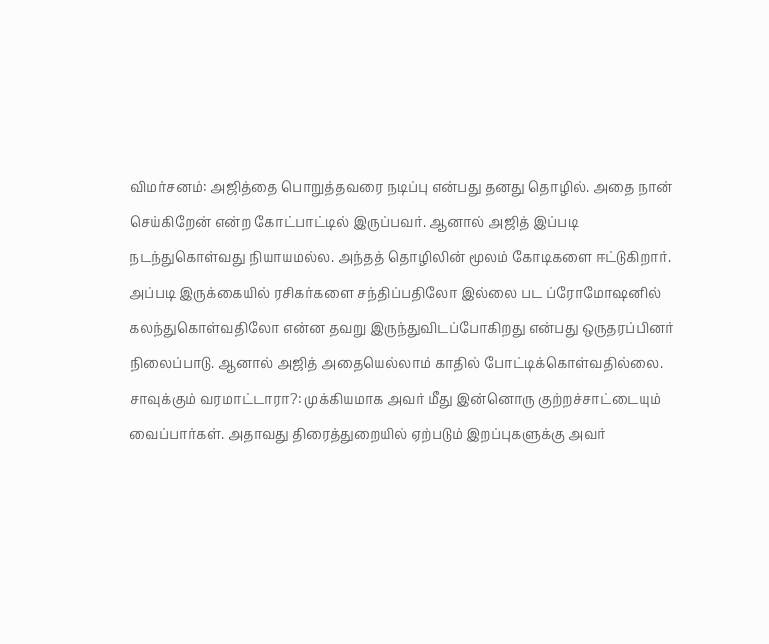விமர்சனம்: அஜித்தை பொறுத்தவரை நடிப்பு என்பது தனது தொழில். அதை நான் செய்கிறேன் என்ற கோட்பாட்டில் இருப்பவர். ஆனால் அஜித் இப்படி நடந்துகொள்வது நியாயமல்ல. அந்தத் தொழிலின் மூலம் கோடிகளை ஈட்டுகிறார். அப்படி இருக்கையில் ரசிகர்களை சந்திப்பதிலோ இல்லை பட ப்ரோமோஷனில் கலந்துகொள்வதிலோ என்ன தவறு இருந்துவிடப்போகிறது என்பது ஒருதரப்பினர் நிலைப்பாடு. ஆனால் அஜித் அதையெல்லாம் காதில் போட்டிக்கொள்வதில்லை.
சாவுக்கும் வரமாட்டாரா?: முக்கியமாக அவர் மீது இன்னொரு குற்றச்சாட்டையும் வைப்பார்கள். அதாவது திரைத்துறையில் ஏற்படும் இறப்புகளுக்கு அவர்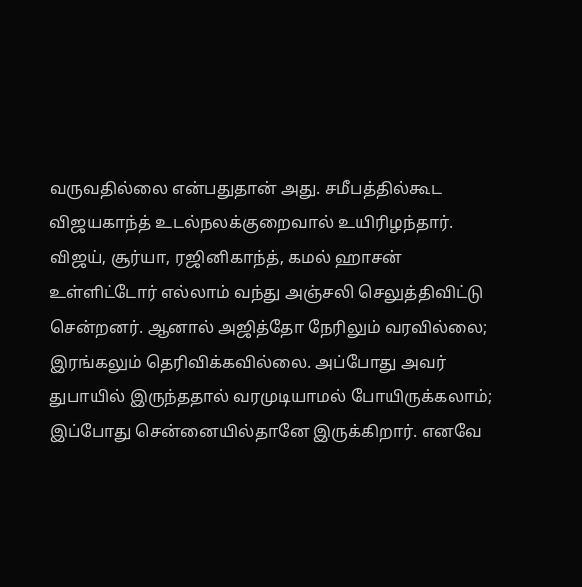வருவதில்லை என்பதுதான் அது. சமீபத்தில்கூட விஜயகாந்த் உடல்நலக்குறைவால் உயிரிழந்தார். விஜய், சூர்யா, ரஜினிகாந்த், கமல் ஹாசன் உள்ளிட்டோர் எல்லாம் வந்து அஞ்சலி செலுத்திவிட்டு சென்றனர். ஆனால் அஜித்தோ நேரிலும் வரவில்லை; இரங்கலும் தெரிவிக்கவில்லை. அப்போது அவர் துபாயில் இருந்ததால் வரமுடியாமல் போயிருக்கலாம்; இப்போது சென்னையில்தானே இருக்கிறார். எனவே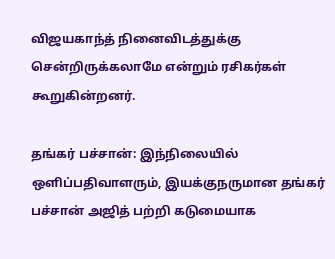விஜயகாந்த் நினைவிடத்துக்கு சென்றிருக்கலாமே என்றும் ரசிகர்கள் கூறுகின்றனர்.

தங்கர் பச்சான்: இந்நிலையில் ஒளிப்பதிவாளரும், இயக்குநருமான தங்கர் பச்சான் அஜித் பற்றி கடுமையாக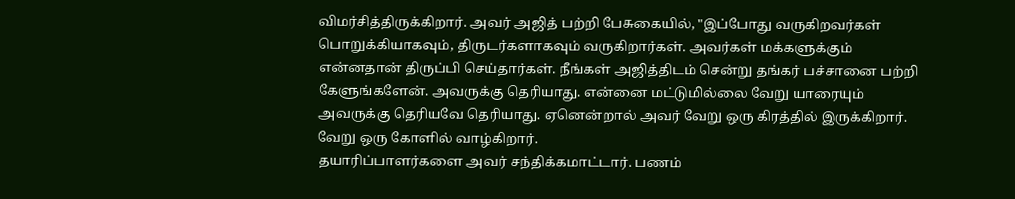விமர்சித்திருக்கிறார். அவர் அஜித் பற்றி பேசுகையில், "இப்போது வருகிறவர்கள் பொறுக்கியாகவும், திருடர்களாகவும் வருகிறார்கள். அவர்கள் மக்களுக்கும் என்னதான் திருப்பி செய்தார்கள். நீங்கள் அஜித்திடம் சென்று தங்கர் பச்சானை பற்றி கேளுங்களேன். அவருக்கு தெரியாது. என்னை மட்டுமில்லை வேறு யாரையும் அவருக்கு தெரியவே தெரியாது. ஏனென்றால் அவர் வேறு ஒரு கிரத்தில் இருக்கிறார். வேறு ஒரு கோளில் வாழ்கிறார்.
தயாரிப்பாளர்களை அவர் சந்திக்கமாட்டார். பணம்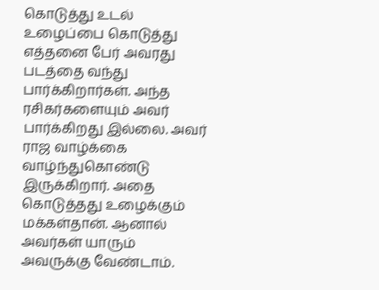கொடுத்து உடல் உழைப்பை கொடுத்து எத்தனை பேர் அவரது படத்தை வந்து பார்க்கிறார்கள். அந்த ரசிகர்களையும் அவர் பார்க்கிறது இல்லை. அவர் ராஜ வாழ்க்கை வாழ்ந்துகொண்டு இருக்கிறார். அதை கொடுத்தது உழைக்கும் மக்கள்தான். ஆனால் அவர்கள் யாரும் அவருக்கு வேண்டாம்.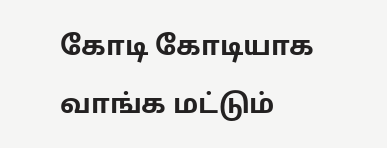கோடி கோடியாக வாங்க மட்டும்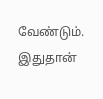வேண்டும். இதுதான்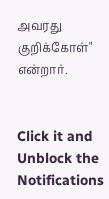அவரது குறிக்கோள்" என்றார்.


Click it and Unblock the Notifications